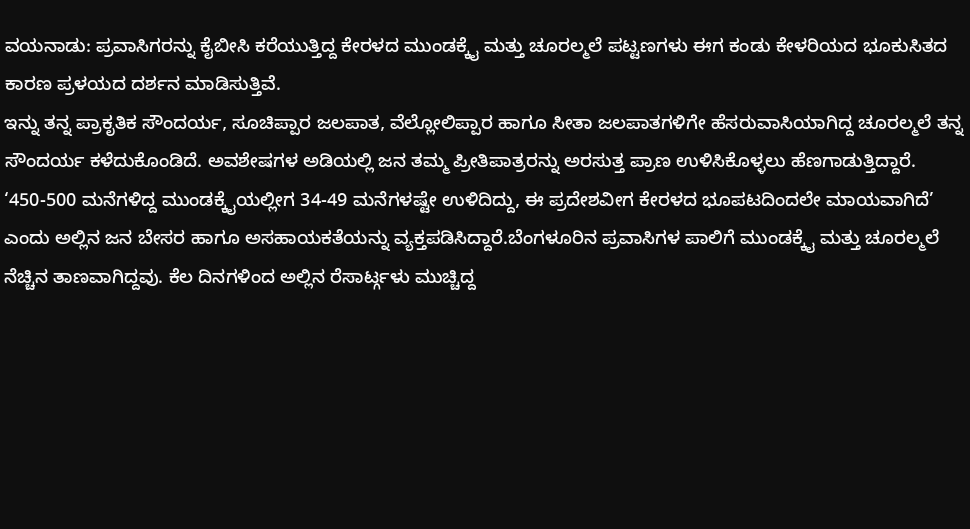ವಯನಾಡು: ಪ್ರವಾಸಿಗರನ್ನು ಕೈಬೀಸಿ ಕರೆಯುತ್ತಿದ್ದ ಕೇರಳದ ಮುಂಡಕ್ಕೈ ಮತ್ತು ಚೂರಲ್ಮಲೆ ಪಟ್ಟಣಗಳು ಈಗ ಕಂಡು ಕೇಳರಿಯದ ಭೂಕುಸಿತದ ಕಾರಣ ಪ್ರಳಯದ ದರ್ಶನ ಮಾಡಿಸುತ್ತಿವೆ.
ಇನ್ನು ತನ್ನ ಪ್ರಾಕೃತಿಕ ಸೌಂದರ್ಯ, ಸೂಚಿಪ್ಪಾರ ಜಲಪಾತ, ವೆಲ್ಲೋಲಿಪ್ಪಾರ ಹಾಗೂ ಸೀತಾ ಜಲಪಾತಗಳಿಗೇ ಹೆಸರುವಾಸಿಯಾಗಿದ್ದ ಚೂರಲ್ಮಲೆ ತನ್ನ ಸೌಂದರ್ಯ ಕಳೆದುಕೊಂಡಿದೆ. ಅವಶೇಷಗಳ ಅಡಿಯಲ್ಲಿ ಜನ ತಮ್ಮ ಪ್ರೀತಿಪಾತ್ರರನ್ನು ಅರಸುತ್ತ ಪ್ರಾಣ ಉಳಿಸಿಕೊಳ್ಳಲು ಹೆಣಗಾಡುತ್ತಿದ್ದಾರೆ.
‘450-500 ಮನೆಗಳಿದ್ದ ಮುಂಡಕ್ಕೈಯಲ್ಲೀಗ 34-49 ಮನೆಗಳಷ್ಟೇ ಉಳಿದಿದ್ದು, ಈ ಪ್ರದೇಶವೀಗ ಕೇರಳದ ಭೂಪಟದಿಂದಲೇ ಮಾಯವಾಗಿದೆ’ ಎಂದು ಅಲ್ಲಿನ ಜನ ಬೇಸರ ಹಾಗೂ ಅಸಹಾಯಕತೆಯನ್ನು ವ್ಯಕ್ತಪಡಿಸಿದ್ದಾರೆ.ಬೆಂಗಳೂರಿನ ಪ್ರವಾಸಿಗಳ ಪಾಲಿಗೆ ಮುಂಡಕ್ಕೈ ಮತ್ತು ಚೂರಲ್ಮಲೆ ನೆಚ್ಚಿನ ತಾಣವಾಗಿದ್ದವು. ಕೆಲ ದಿನಗಳಿಂದ ಅಲ್ಲಿನ ರೆಸಾರ್ಟ್ಗಳು ಮುಚ್ಚಿದ್ದ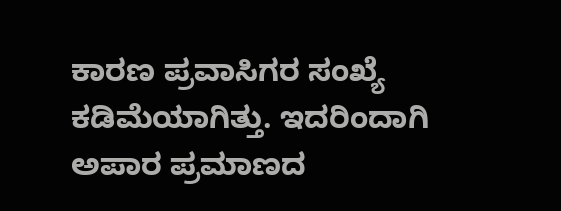ಕಾರಣ ಪ್ರವಾಸಿಗರ ಸಂಖ್ಯೆ ಕಡಿಮೆಯಾಗಿತ್ತು. ಇದರಿಂದಾಗಿ ಅಪಾರ ಪ್ರಮಾಣದ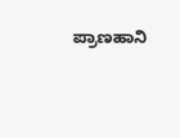ಪ್ರಾಣಹಾನಿ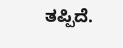ತಪ್ಪಿದೆ.